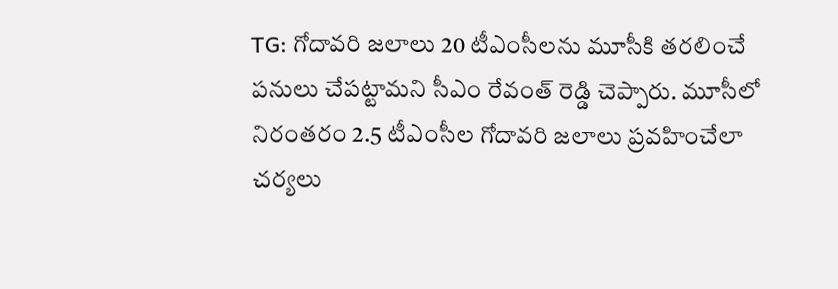TG: గోదావరి జలాలు 20 టీఎంసీలను మూసీకి తరలించే పనులు చేపట్టామని సీఎం రేవంత్ రెడ్డి చెప్పారు. మూసీలో నిరంతరం 2.5 టీఎంసీల గోదావరి జలాలు ప్రవహించేలా చర్యలు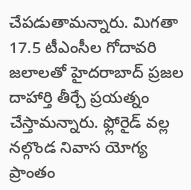చేపడుతామన్నారు. మిగతా 17.5 టీఎంసీల గోదావరి జలాలతో హైదరాబాద్ ప్రజల దాహార్తి తీర్చే ప్రయత్నం చేస్తామన్నారు. ఫ్లోరైడ్ వల్ల నల్గొండ నివాస యోగ్య ప్రాంతం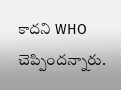కాదని WHO చెప్పిందన్నారు.